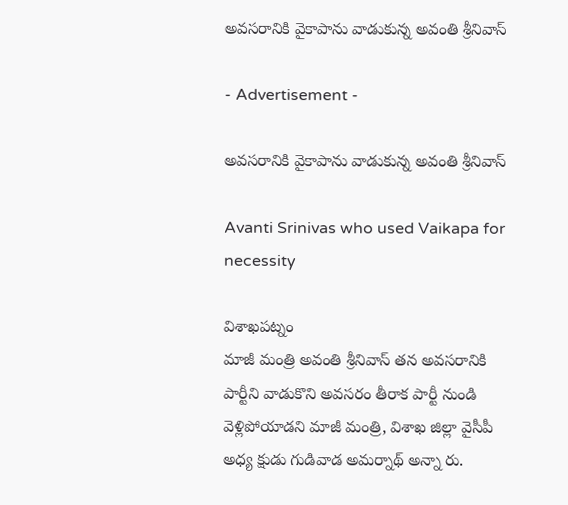అవసరానికి వైకాపాను వాడుకున్న అవంతి శ్రీనివాస్

- Advertisement -

అవసరానికి వైకాపాను వాడుకున్న అవంతి శ్రీనివాస్

Avanti Srinivas who used Vaikapa for necessity

విశాఖపట్నం
మాజీ మంత్రి అవంతి శ్రీనివాస్ తన అవసరానికి పార్టీని వాడుకొని అవసరం తీరాక పార్టీ నుండి వెళ్లిపోయాడని మాజీ మంత్రి, విశాఖ జిల్లా వైసీపీ అధ్య క్షుడు గుడివాడ అమర్నాథ్ అన్నా రు.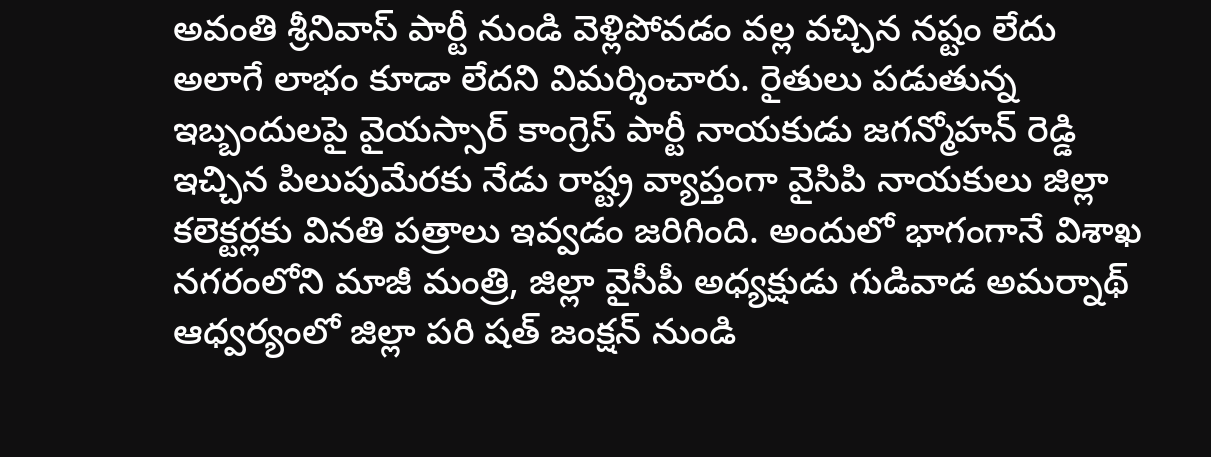అవంతి శ్రీనివాస్ పార్టీ నుండి వెళ్లిపోవడం వల్ల వచ్చిన నష్టం లేదు అలాగే లాభం కూడా లేదని విమర్శించారు. రైతులు పడుతున్న ఇబ్బందులపై వైయస్సార్ కాంగ్రెస్ పార్టీ నాయకుడు జగన్మోహన్ రెడ్డి ఇచ్చిన పిలుపుమేరకు నేడు రాష్ట్ర వ్యాప్తంగా వైసిపి నాయకులు జిల్లా కలెక్టర్లకు వినతి పత్రాలు ఇవ్వడం జరిగింది. అందులో భాగంగానే విశాఖ నగరంలోని మాజీ మంత్రి, జిల్లా వైసీపీ అధ్యక్షుడు గుడివాడ అమర్నాథ్ ఆధ్వర్యంలో జిల్లా పరి షత్ జంక్షన్ నుండి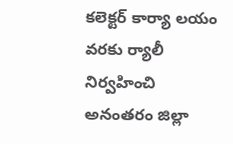కలెక్టర్ కార్యా లయం వరకు ర్యాలీ నిర్వహించి అనంతరం జిల్లా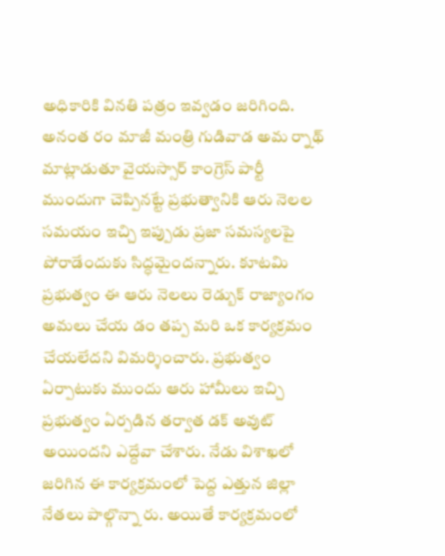అధికారికి వినతి పత్రం ఇవ్వడం జరిగింది. అనంత రం మాజీ మంత్రి గుడివాడ అమ ర్నాథ్ మాట్లాడుతూ వైయస్సార్ కాంగ్రెస్ పార్టీ ముందుగా చెప్పినట్టే ప్రభుత్వానికి ఆరు నెలల సమయం ఇచ్చి ఇప్పుడు ప్రజా సమస్యలపై పోరాడేందుకు సిద్ధమైందన్నారు. కూటమి ప్రభుత్వం ఈ ఆరు నెలలు రెడ్బుక్ రాజ్యాంగం అమలు చేయ డం తప్ప మరి ఒక కార్యక్రమం చేయలేదని విమర్శించారు. ప్రభుత్వం ఏర్పాటుకు ముందు ఆరు హామీలు ఇచ్చి ప్రభుత్వం ఏర్పడిన తర్వాత డక్ అవుట్ అయిందని ఎద్దేవా చేశారు. నేడు విశాఖలో జరిగిన ఈ కార్యక్రమంలో పెద్ద ఎత్తున జిల్లా నేతలు పాల్గొన్నా రు. అయితే కార్యక్రమంలో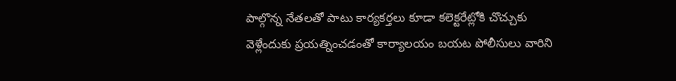పాల్గొన్న నేతలతో పాటు కార్యకర్తలు కూడా కలెక్టరేట్లోకి చొచ్చుకు  వెళ్లేందుకు ప్రయత్నించడంతో కార్యాలయం బయట పోలీసులు వారిని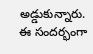అడ్డుకున్నారు. ఈ సందర్భంగా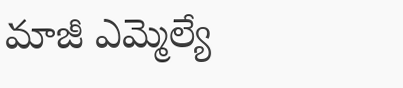మాజీ ఎమ్మెల్యే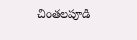చింతలపూడి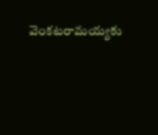వెంకటరామయ్యకు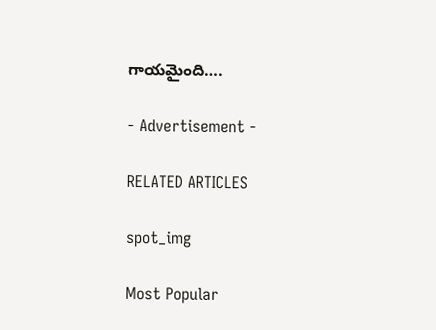గాయమైంది….

- Advertisement -

RELATED ARTICLES

spot_img

Most Popular